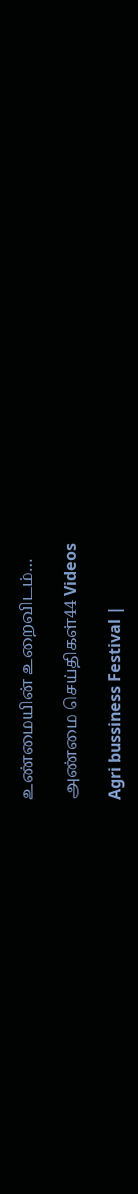உண்மையின் உறைவிடம்…

அண்மை செய்திகள்44 Videos

Agri bussiness Festival |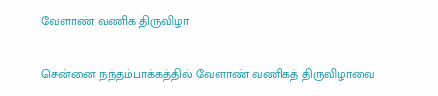வேளாண் வணிக திருவிழா

சென்னை நந்தம்பாக்கத்தில் வேளாண் வணிகத் திருவிழாவை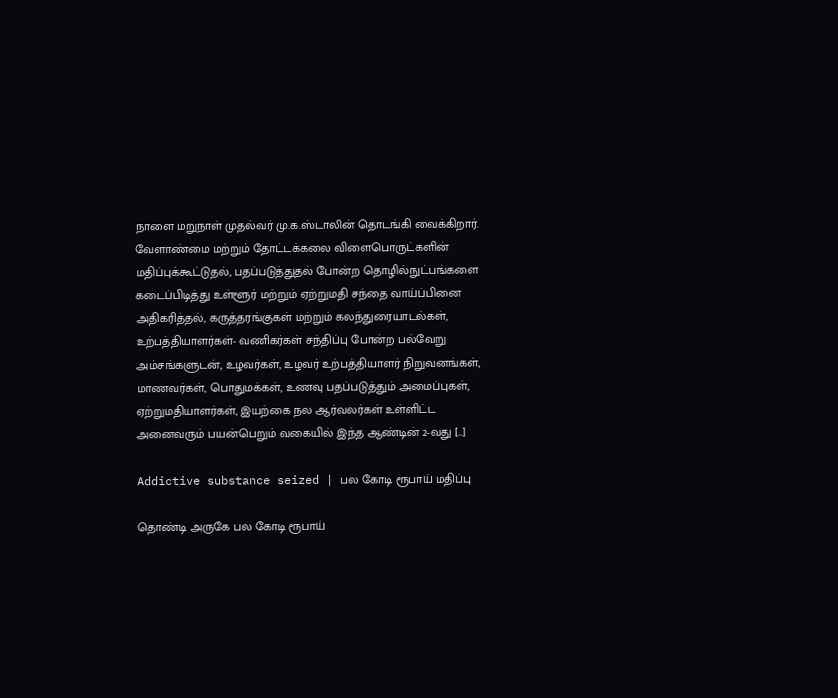நாளை மறுநாள் முதல்வர் மு.க.ஸ்டாலின் தொடங்கி வைக்கிறார். வேளாண்மை மற்றும் தோட்டக்கலை விளைபொருட்களின் மதிப்புக்கூட்டுதல், பதப்படுத்துதல் போன்ற தொழில்நுட்பங்களை கடைப்பிடித்து உள்ளூர் மற்றும் ஏற்றுமதி சந்தை வாய்ப்பினை அதிகரித்தல், கருத்தரங்குகள் மற்றும் கலந்துரையாடல்கள், உற்பத்தியாளர்கள்- வணிகர்கள் சந்திப்பு போன்ற பல்வேறு அம்சங்களுடன், உழவர்கள், உழவர் உற்பத்தியாளர் நிறுவனங்கள், மாணவர்கள், பொதுமக்கள், உணவு பதப்படுத்தும் அமைப்புகள், ஏற்றுமதியாளர்கள், இயற்கை நல ஆர்வலர்கள் உள்ளிட்ட அனைவரும் பயன்பெறும் வகையில் இந்த ஆண்டின் 2-வது […]

Addictive substance seized | பல கோடி ரூபாய் மதிப்பு

தொண்டி அருகே பல கோடி ரூபாய்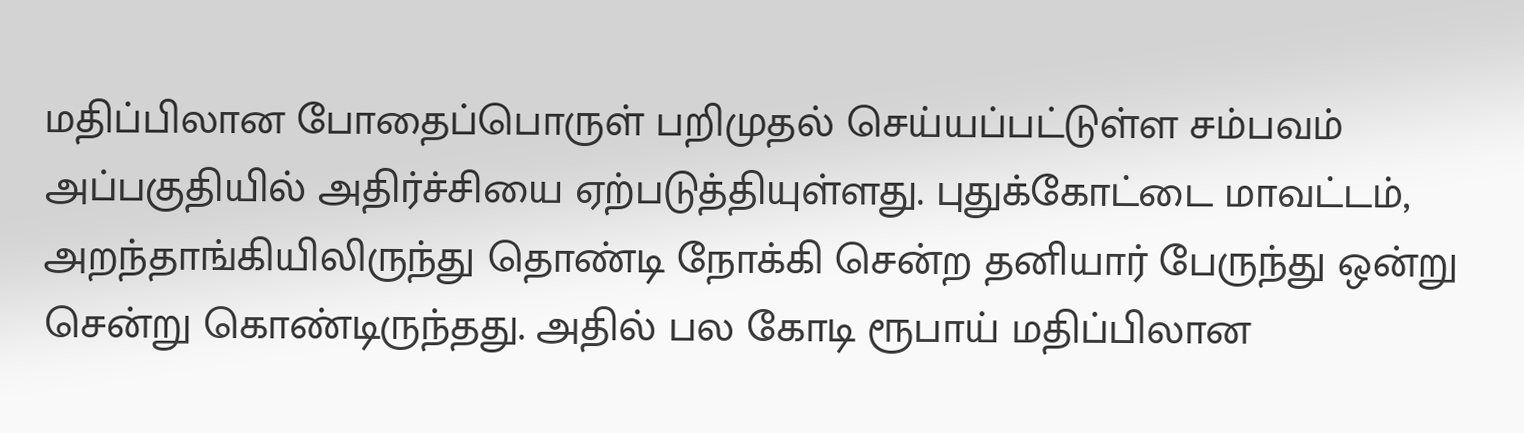மதிப்பிலான போதைப்பொருள் பறிமுதல் செய்யப்பட்டுள்ள சம்பவம் அப்பகுதியில் அதிர்ச்சியை ஏற்படுத்தியுள்ளது. புதுக்கோட்டை மாவட்டம், அறந்தாங்கியிலிருந்து தொண்டி நோக்கி சென்ற தனியார் பேருந்து ஒன்று சென்று கொண்டிருந்தது. அதில் பல கோடி ரூபாய் மதிப்பிலான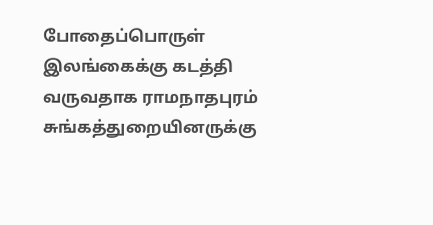போதைப்பொருள் இலங்கைக்கு கடத்தி வருவதாக ராமநாதபுரம் சுங்கத்துறையினருக்கு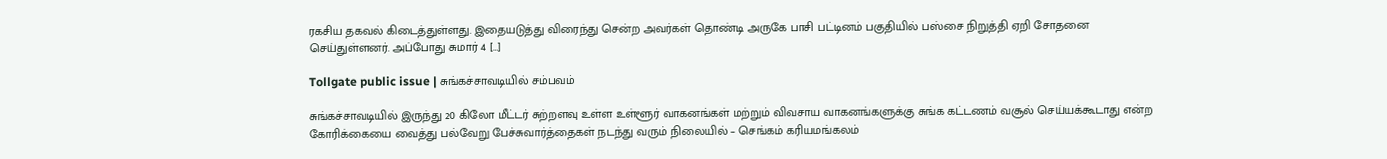ரகசிய தகவல் கிடைத்துள்ளது. இதையடுத்து விரைந்து சென்ற அவர்கள் தொண்டி அருகே பாசி பட்டினம் பகுதியில் பஸ்சை நிறுத்தி ஏறி சோதனை செய்துள்ளனர். அப்போது சுமார் 4 […]

Tollgate public issue | சுங்கச்சாவடியில் சம்பவம்

சுங்கச்சாவடியில் இருந்து 20 கிலோ மீட்டர் சுற்றளவு உள்ள உள்ளூர் வாகனங்கள் மற்றும் விவசாய வாகனங்களுக்கு சுங்க கட்டணம் வசூல் செய்யக்கூடாது என்ற கோரிக்கையை வைத்து பல்வேறு பேச்சுவார்த்தைகள் நடந்து வரும் நிலையில் – செங்கம் கரியமங்கலம்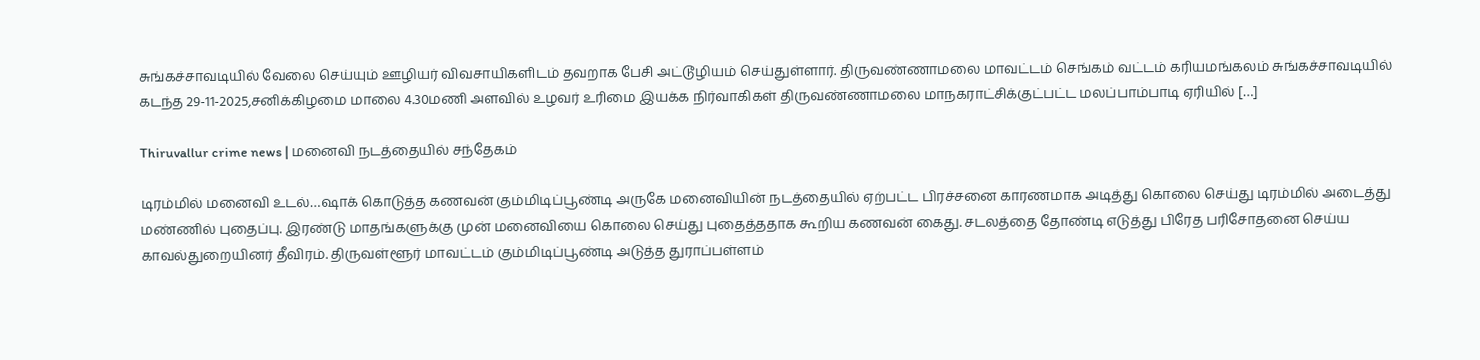சுங்கச்சாவடியில் வேலை செய்யும் ஊழியர் விவசாயிகளிடம் தவறாக பேசி அட்டூழியம் செய்துள்ளார். திருவண்ணாமலை மாவட்டம் செங்கம் வட்டம் கரியமங்கலம் சுங்கச்சாவடியில் கடந்த 29-11-2025,சனிக்கிழமை மாலை 4.30மணி அளவில் உழவர் உரிமை இயக்க நிர்வாகிகள் திருவண்ணாமலை மாநகராட்சிக்குட்பட்ட மலப்பாம்பாடி ஏரியில் […]

Thiruvallur crime news | மனைவி நடத்தையில் சந்தேகம்

டிரம்மில் மனைவி உடல்…ஷாக் கொடுத்த கணவன் கும்மிடிப்பூண்டி அருகே மனைவியின் நடத்தையில் ஏற்பட்ட பிரச்சனை காரணமாக அடித்து கொலை செய்து டிரம்மில் அடைத்து மண்ணில் புதைப்பு. இரண்டு மாதங்களுக்கு முன் மனைவியை கொலை செய்து புதைத்ததாக கூறிய கணவன் கைது. சடலத்தை தோண்டி எடுத்து பிரேத பரிசோதனை செய்ய காவல்துறையினர் தீவிரம். திருவள்ளூர் மாவட்டம் கும்மிடிப்பூண்டி அடுத்த துராப்பள்ளம்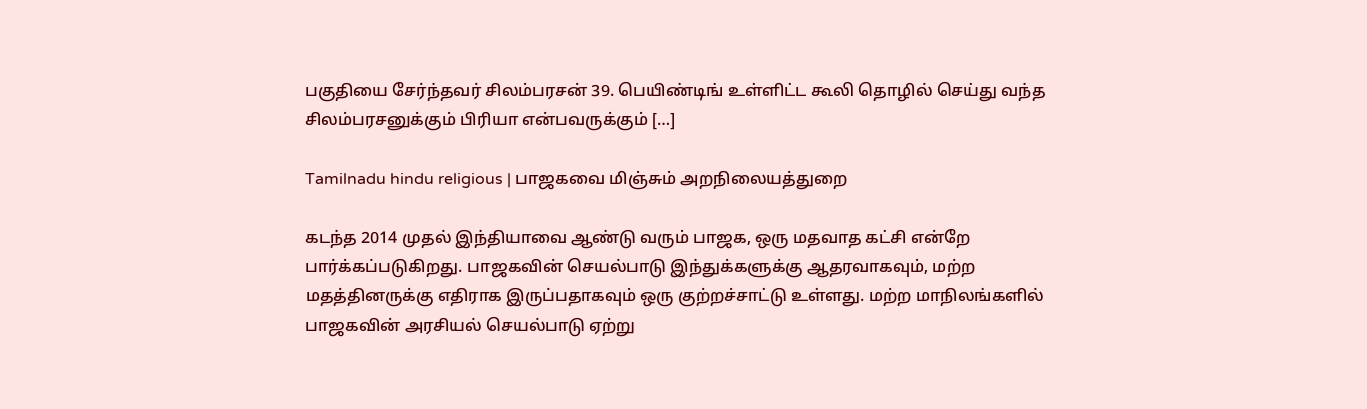பகுதியை சேர்ந்தவர் சிலம்பரசன் 39. பெயிண்டிங் உள்ளிட்ட கூலி தொழில் செய்து வந்த சிலம்பரசனுக்கும் பிரியா என்பவருக்கும் […]

Tamilnadu hindu religious | பாஜகவை மிஞ்சும் அறநிலையத்துறை

கடந்த 2014 முதல் இந்தியாவை ஆண்டு வரும் பாஜக, ஒரு மதவாத கட்சி என்றே பார்க்கப்படுகிறது. பாஜகவின் செயல்பாடு இந்துக்களுக்கு ஆதரவாகவும், மற்ற மதத்தினருக்கு எதிராக இருப்பதாகவும் ஒரு குற்றச்சாட்டு உள்ளது. மற்ற மாநிலங்களில் பாஜகவின் அரசியல் செயல்பாடு ஏற்று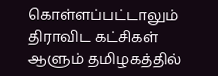கொள்ளப்பட்டாலும் திராவிட கட்சிகள் ஆளும் தமிழகத்தில்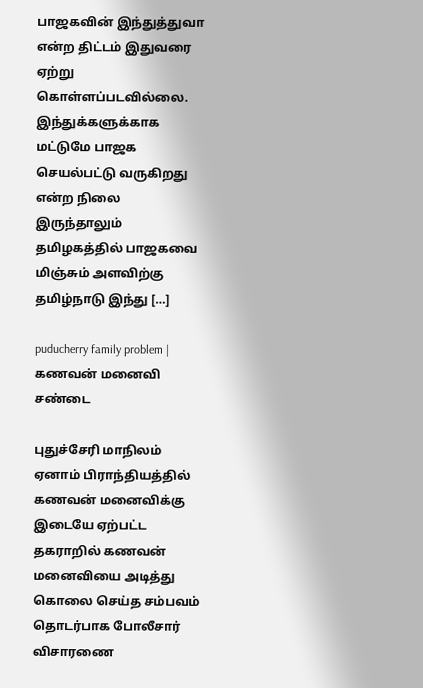பாஜகவின் இந்துத்துவா என்ற திட்டம் இதுவரை ஏற்று கொள்ளப்படவில்லை. இந்துக்களுக்காக மட்டுமே பாஜக செயல்பட்டு வருகிறது என்ற நிலை இருந்தாலும் தமிழகத்தில் பாஜகவை மிஞ்சும் அளவிற்கு தமிழ்நாடு இந்து […]

puducherry family problem | கணவன் மனைவி சண்டை

புதுச்சேரி மாநிலம் ஏனாம் பிராந்தியத்தில் கணவன் மனைவிக்கு இடையே ஏற்பட்ட தகராறில் கணவன் மனைவியை அடித்து கொலை செய்த சம்பவம் தொடர்பாக போலீசார் விசாரணை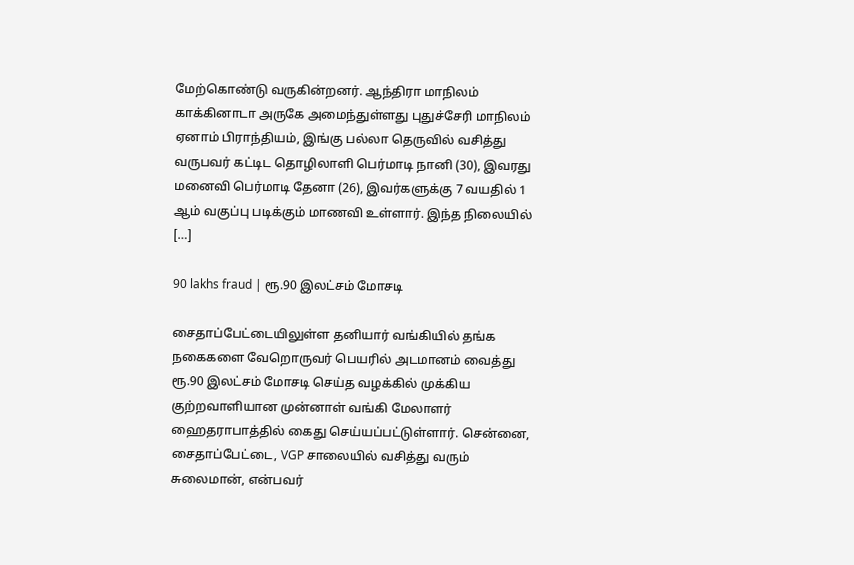மேற்கொண்டு வருகின்றனர். ஆந்திரா மாநிலம் காக்கினாடா அருகே அமைந்துள்ளது புதுச்சேரி மாநிலம் ஏனாம் பிராந்தியம், இங்கு பல்லா தெருவில் வசித்து வருபவர் கட்டிட தொழிலாளி பெர்மாடி நானி (30), இவரது மனைவி பெர்மாடி தேனா (26), இவர்களுக்கு 7 வயதில் 1 ஆம் வகுப்பு படிக்கும் மாணவி உள்ளார். இந்த நிலையில் […]

90 lakhs fraud | ரூ.90 இலட்சம் மோசடி

சைதாப்பேட்டையிலுள்ள தனியார் வங்கியில் தங்க நகைகளை வேறொருவர் பெயரில் அடமானம் வைத்து ரூ.90 இலட்சம் மோசடி செய்த வழக்கில் முக்கிய குற்றவாளியான முன்னாள் வங்கி மேலாளர் ஹைதராபாத்தில் கைது செய்யப்பட்டுள்ளார். சென்னை, சைதாப்பேட்டை, VGP சாலையில் வசித்து வரும் சுலைமான், என்பவர்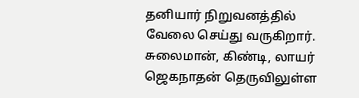தனியார் நிறுவனத்தில் வேலை செய்து வருகிறார். சுலைமான், கிண்டி, லாயர் ஜெகநாதன் தெருவிலுள்ள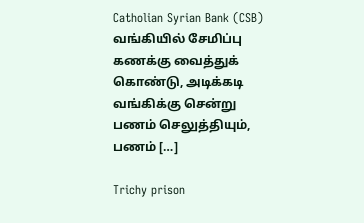Catholian Syrian Bank (CSB) வங்கியில் சேமிப்பு கணக்கு வைத்துக் கொண்டு, அடிக்கடி வங்கிக்கு சென்று பணம் செலுத்தியும், பணம் […]

Trichy prison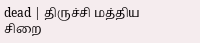dead | திருச்சி மத்திய சிறை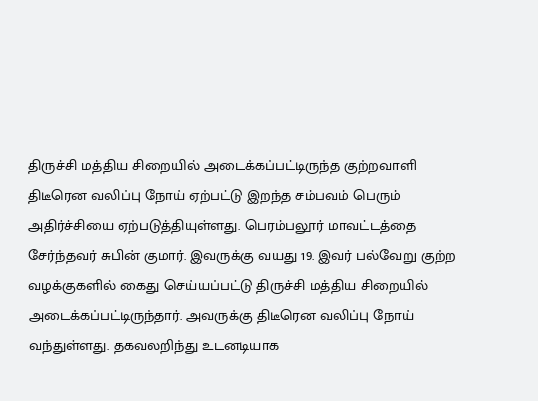திருச்சி மத்திய சிறையில் அடைக்கப்பட்டிருந்த குற்றவாளி திடீரென வலிப்பு நோய் ஏற்பட்டு இறந்த சம்பவம் பெரும் அதிர்ச்சியை ஏற்படுத்தியுள்ளது. பெரம்பலூர் மாவட்டத்தை சேர்ந்தவர் சுபின் குமார். இவருக்கு வயது 19. இவர் பல்வேறு குற்ற வழக்குகளில் கைது செய்யப்பட்டு திருச்சி மத்திய சிறையில் அடைக்கப்பட்டிருந்தார். அவருக்கு திடீரென வலிப்பு நோய் வந்துள்ளது. தகவலறிந்து உடனடியாக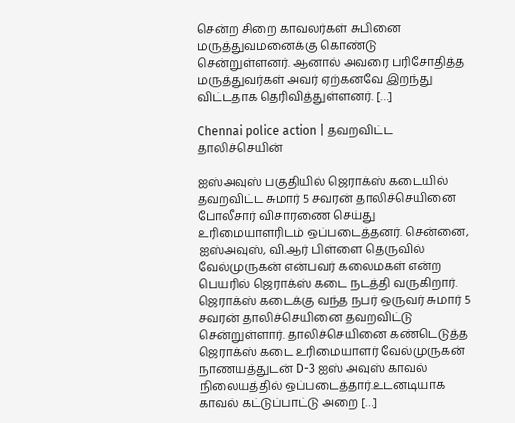சென்ற சிறை காவலர்கள் சுபினை மருத்துவமனைக்கு கொண்டு சென்றுள்ளனர். ஆனால் அவரை பரிசோதித்த மருத்துவர்கள் அவர் ஏற்கனவே இறந்து விட்டதாக தெரிவித்துள்ளனர். […]

Chennai police action | தவறவிட்ட தாலிச்செயின்

ஐஸ்அவுஸ் பகுதியில் ஜெராக்ஸ் கடையில் தவறவிட்ட சுமார் 5 சவரன் தாலிச்செயினை போலீசார் விசாரணை செய்து உரிமையாளரிடம் ஒப்படைத்தனர். சென்னை, ஐஸ்அவுஸ், வி.ஆர் பிள்ளை தெருவில் வேல்முருகன் என்பவர் கலைமகள் என்ற பெயரில் ஜெராக்ஸ் கடை நடத்தி வருகிறார். ஜெராக்ஸ் கடைக்கு வந்த நபர் ஒருவர் சுமார் 5 சவரன் தாலிச்செயினை தவறவிட்டு சென்றுள்ளார். தாலிச்செயினை கண்டெடுத்த ஜெராக்ஸ் கடை உரிமையாளர் வேல்முருகன் நாணயத்துடன் D-3 ஐஸ் அவுஸ் காவல் நிலையத்தில் ஒப்படைத்தார்.உடனடியாக காவல் கட்டுப்பாட்டு அறை […]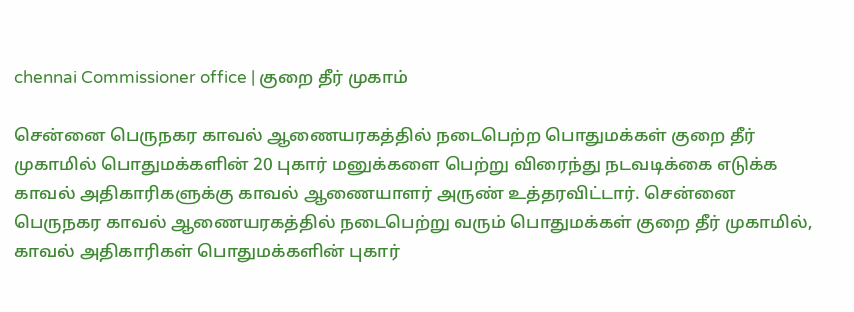chennai Commissioner office | குறை தீர் முகாம்

சென்னை பெருநகர காவல் ஆணையரகத்தில் நடைபெற்ற பொதுமக்கள் குறை தீர் முகாமில் பொதுமக்களின் 20 புகார் மனுக்களை பெற்று விரைந்து நடவடிக்கை எடுக்க காவல் அதிகாரிகளுக்கு காவல் ஆணையாளர் அருண் உத்தரவிட்டார். சென்னை பெருநகர காவல் ஆணையரகத்தில் நடைபெற்று வரும் பொதுமக்கள் குறை தீர் முகாமில், காவல் அதிகாரிகள் பொதுமக்களின் புகார்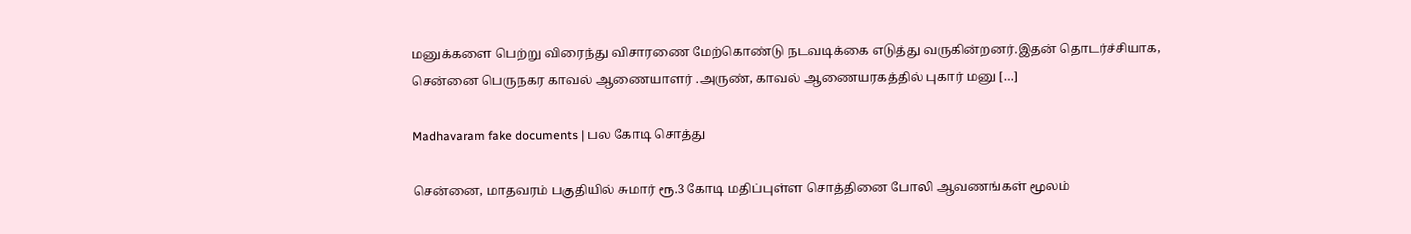மனுக்களை பெற்று விரைந்து விசாரணை மேற்கொண்டு நடவடிக்கை எடுத்து வருகின்றனர்.இதன் தொடர்ச்சியாக, சென்னை பெருநகர காவல் ஆணையாளர் .அருண், காவல் ஆணையரகத்தில் புகார் மனு […]

Madhavaram fake documents | பல கோடி சொத்து

சென்னை, மாதவரம் பகுதியில் சுமார் ரூ.3 கோடி மதிப்புள்ள சொத்தினை போலி ஆவணங்கள் மூலம்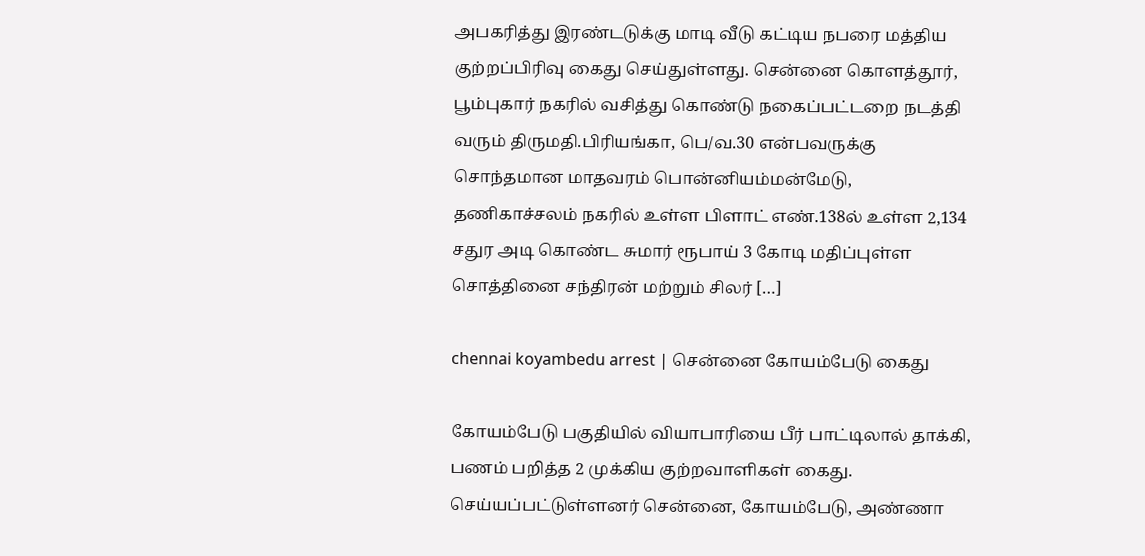அபகரித்து இரண்டடுக்கு மாடி வீடு கட்டிய நபரை மத்திய குற்றப்பிரிவு கைது செய்துள்ளது. சென்னை கொளத்தூர், பூம்புகார் நகரில் வசித்து கொண்டு நகைப்பட்டறை நடத்தி வரும் திருமதி.பிரியங்கா, பெ/வ.30 என்பவருக்கு சொந்தமான மாதவரம் பொன்னியம்மன்மேடு, தணிகாச்சலம் நகரில் உள்ள பிளாட் எண்.138ல் உள்ள 2,134 சதுர அடி கொண்ட சுமார் ரூபாய் 3 கோடி மதிப்புள்ள சொத்தினை சந்திரன் மற்றும் சிலர் […]

chennai koyambedu arrest | சென்னை கோயம்பேடு கைது

கோயம்பேடு பகுதியில் வியாபாரியை பீர் பாட்டிலால் தாக்கி, பணம் பறித்த 2 முக்கிய குற்றவாளிகள் கைது. செய்யப்பட்டுள்ளனர் சென்னை, கோயம்பேடு, அண்ணா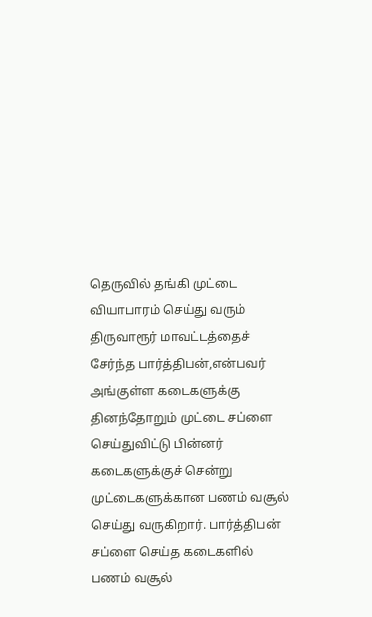தெருவில் தங்கி முட்டை வியாபாரம் செய்து வரும் திருவாரூர் மாவட்டத்தைச் சேர்ந்த பார்த்திபன்,என்பவர் அங்குள்ள கடைகளுக்கு தினந்தோறும் முட்டை சப்ளை செய்துவிட்டு பின்னர் கடைகளுக்குச் சென்று முட்டைகளுக்கான பணம் வசூல் செய்து வருகிறார். பார்த்திபன் சப்ளை செய்த கடைகளில் பணம் வசூல்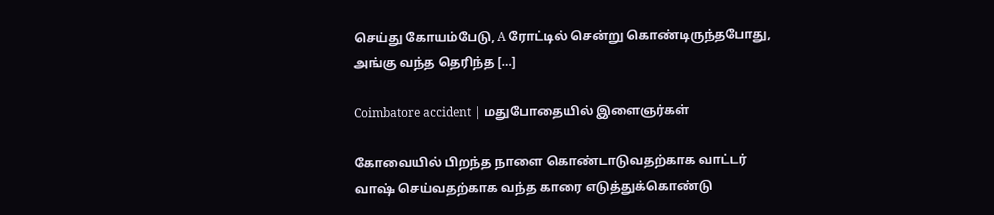செய்து கோயம்பேடு, A ரோட்டில் சென்று கொண்டிருந்தபோது, அங்கு வந்த தெரிந்த […]

Coimbatore accident | மதுபோதையில் இளைஞர்கள்

கோவையில் பிறந்த நாளை கொண்டாடுவதற்காக வாட்டர் வாஷ் செய்வதற்காக வந்த காரை எடுத்துக்கொண்டு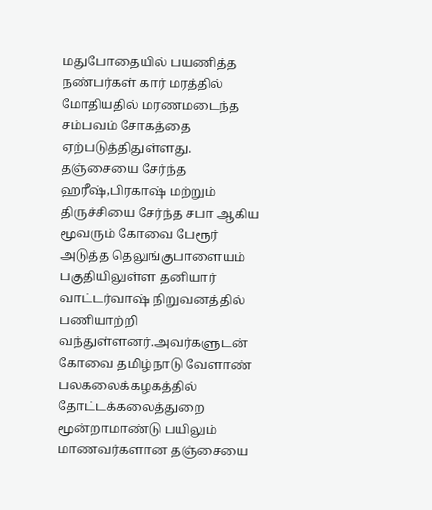மதுபோதையில் பயணித்த நண்பர்கள் கார் மரத்தில் மோதியதில் மரணமடைந்த சம்பவம் சோகத்தை ஏற்படுத்திதுள்ளது. தஞ்சையை சேர்ந்த ஹரீஷ்,பிரகாஷ் மற்றும் திருச்சியை சேர்ந்த சபா ஆகிய மூவரும் கோவை பேரூர் அடுத்த தெலுங்குபாளையம் பகுதியிலுள்ள தனியார் வாட்டர்வாஷ் நிறுவனத்தில் பணியாற்றி வந்துள்ளனர்.அவர்களுடன் கோவை தமிழ்நாடு வேளாண் பலகலைக்கழகத்தில் தோட்டக்கலைத்துறை மூன்றாமாண்டு பயிலும் மாணவர்களான தஞ்சையை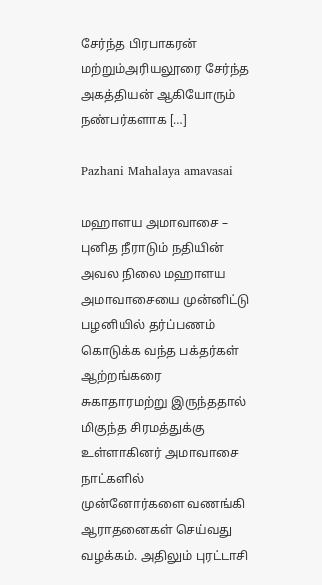சேர்ந்த பிரபாகரன் மற்றும்அரியலூரை சேர்ந்த அகத்தியன் ஆகியோரும் நண்பர்களாக […]

Pazhani Mahalaya amavasai

மஹாளய அமாவாசை – புனித நீராடும் நதியின் அவல நிலை மஹாளய அமாவாசையை முன்னிட்டு பழனியில் தர்ப்பணம் கொடுக்க வந்த பக்தர்கள் ஆற்றங்கரை சுகாதாரமற்று இருந்ததால் மிகுந்த சிரமத்துக்கு உள்ளாகினர் அமாவாசை நாட்களில் முன்னோர்களை வணங்கி ஆராதனைகள் செய்வது வழக்கம். அதிலும் புரட்டாசி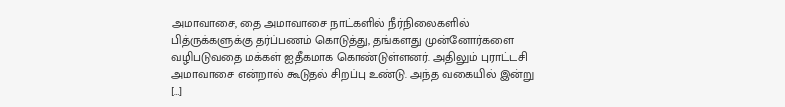அமாவாசை, தை அமாவாசை நாட்களில் நீர்நிலைகளில் பித்ருக்களுக்கு தர்ப்பணம் கொடுத்து, தங்களது முன்னோர்களை வழிபடுவதை மக்கள் ஐதீகமாக கொண்டுள்ளனர். அதிலும் புராட்டசி அமாவாசை என்றால் கூடுதல் சிறப்பு உண்டு. அந்த வகையில் இன்று […]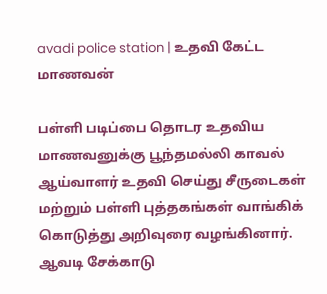avadi police station | உதவி கேட்ட மாணவன்

பள்ளி படிப்பை தொடர உதவிய மாணவனுக்கு பூந்தமல்லி காவல் ஆய்வாளர் உதவி செய்து சீருடைகள் மற்றும் பள்ளி புத்தகங்கள் வாங்கிக் கொடுத்து அறிவுரை வழங்கினார். ஆவடி சேக்காடு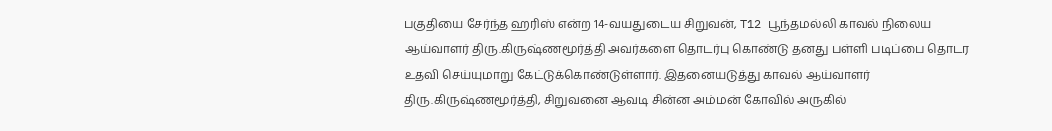பகுதியை சேர்ந்த ஹரிஸ் என்ற 14-வயதுடைய சிறுவன், T12 பூந்தமல்லி காவல் நிலைய ஆய்வாளர் திரு.கிருஷ்ணமூர்த்தி அவர்களை தொடர்பு கொண்டு தனது பள்ளி படிப்பை தொடர உதவி செய்யுமாறு கேட்டுக்கொண்டுள்ளார். இதனையடுத்து காவல் ஆய்வாளர் திரு.கிருஷ்ணமூர்த்தி, சிறுவனை ஆவடி சின்ன அம்மன் கோவில் அருகில்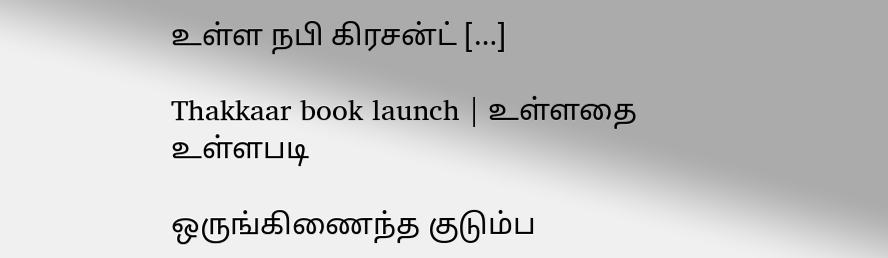உள்ள நபி கிரசன்ட் […]

Thakkaar book launch | உள்ளதை உள்ளபடி

ஒருங்கிணைந்த குடும்ப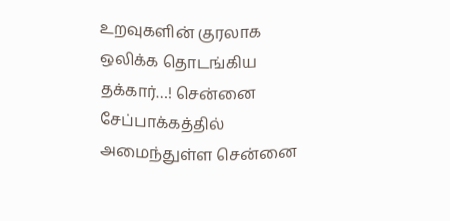உறவுகளின் குரலாக ஒலிக்க தொடங்கிய தக்கார்…! சென்னை சேப்பாக்கத்தில் அமைந்துள்ள சென்னை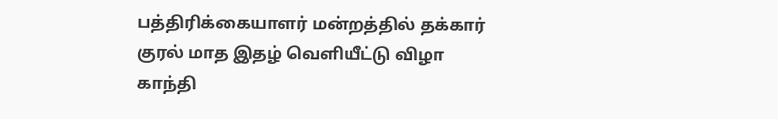பத்திரிக்கையாளர் மன்றத்தில் தக்கார் குரல் மாத இதழ் வெளியீட்டு விழா காந்தி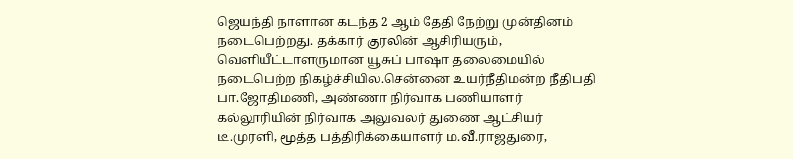ஜெயந்தி நாளான கடந்த 2 ஆம் தேதி நேற்று முன்தினம் நடைபெற்றது. தக்கார் குரலின் ஆசிரியரும், வெளியீட்டாளருமான யூசுப் பாஷா தலைமையில் நடைபெற்ற நிகழ்ச்சியில.சென்னை உயர்நீதிமன்ற நீதிபதி பா.ஜோதிமணி, அண்ணா நிர்வாக பணியாளர் கல்லூரியின் நிர்வாக அலுவலர் துணை ஆட்சியர் டீ.முரளி, மூத்த பத்திரிக்கையாளர் ம.வீ.ராஜதுரை,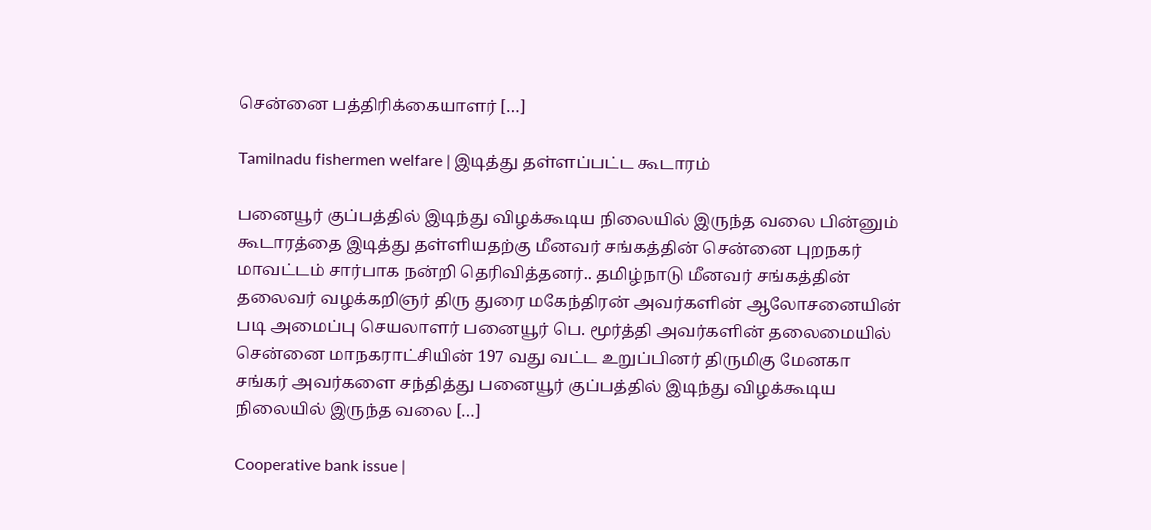சென்னை பத்திரிக்கையாளர் […]

Tamilnadu fishermen welfare | இடித்து தள்ளப்பட்ட கூடாரம்

பனையூர் குப்பத்தில் இடிந்து விழக்கூடிய நிலையில் இருந்த வலை பின்னும் கூடாரத்தை இடித்து தள்ளியதற்கு மீனவர் சங்கத்தின் சென்னை புறநகர் மாவட்டம் சார்பாக நன்றி தெரிவித்தனர்.. தமிழ்நாடு மீனவர் சங்கத்தின் தலைவர் வழக்கறிஞர் திரு துரை மகேந்திரன் அவர்களின் ஆலோசனையின் படி அமைப்பு செயலாளர் பனையூர் பெ. மூர்த்தி அவர்களின் தலைமையில் சென்னை மாநகராட்சியின் 197 வது வட்ட உறுப்பினர் திருமிகு மேனகா சங்கர் அவர்களை சந்தித்து பனையூர் குப்பத்தில் இடிந்து விழக்கூடிய நிலையில் இருந்த வலை […]

Cooperative bank issue |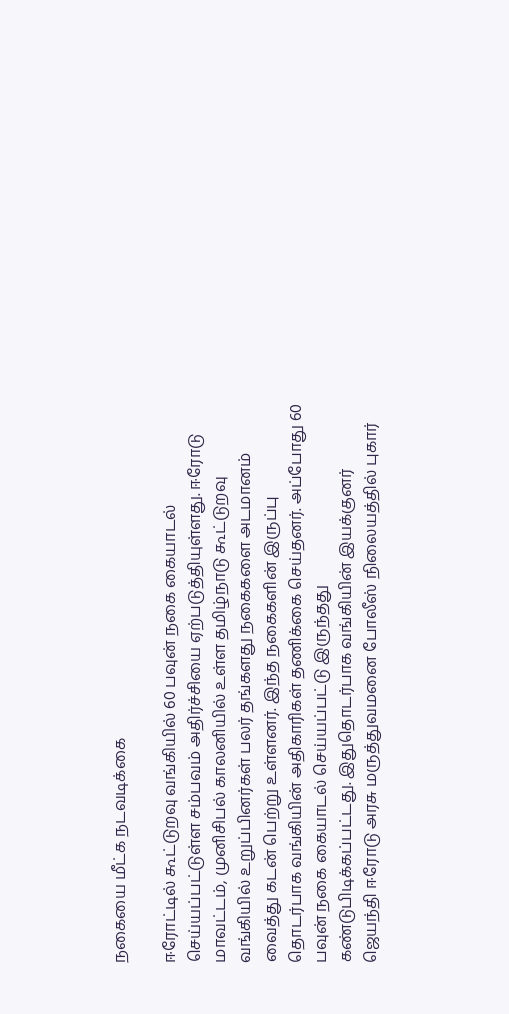நகையை மீட்க நடவடிக்கை

ஈரோட்டில் கூட்டுறவு வங்கியில் 60 பவுன் நகை கையாடல் செய்யப்பட்டுள்ள சம்பவம் அதிர்ச்சியை ஏற்படுத்தியுள்ளது. ஈரோடு மாவட்டம், முனிசிபல் காலனியில் உள்ள தமிழ்நாடு கூட்டுறவு வங்கியில் உறுப்பினர்கள் பலர் தங்களது நகைகளை அடமானம் வைத்து கடன் பெற்று உள்ளனர். இந்த நகைகளின் இருப்பு தொடர்பாக வங்கியின் அதிகாரிகள் தணிக்கை செய்தனர். அப்போது 60 பவுன் நகை கையாடல் செய்யப்பட்டு இருந்தது கண்டுபிடிக்கப்பட்டது. இதுதொடர்பாக வங்கியின் இயக்குனர் ஜெயந்தி ஈரோடு அரசு மருத்துவமனை போலீஸ் நிலையத்தில் புகார்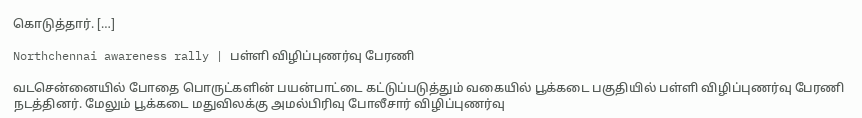கொடுத்தார். […]

Northchennai awareness rally | பள்ளி விழிப்புணர்வு பேரணி

வடசென்னையில் போதை பொருட்களின் பயன்பாட்டை கட்டுப்படுத்தும் வகையில் பூக்கடை பகுதியில் பள்ளி விழிப்புணர்வு பேரணி நடத்தினர். மேலும் பூக்கடை மதுவிலக்கு அமல்பிரிவு போலீசார் விழிப்புணர்வு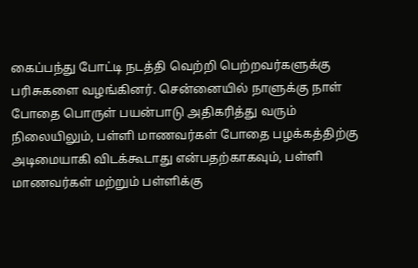கைப்பந்து போட்டி நடத்தி வெற்றி பெற்றவர்களுக்கு பரிசுகளை வழங்கினர். சென்னையில் நாளுக்கு நாள் போதை பொருள் பயன்பாடு அதிகரித்து வரும் நிலையிலும், பள்ளி மாணவர்கள் போதை பழக்கத்திற்கு அடிமையாகி விடக்கூடாது என்பதற்காகவும், பள்ளி மாணவர்கள் மற்றும் பள்ளிக்கு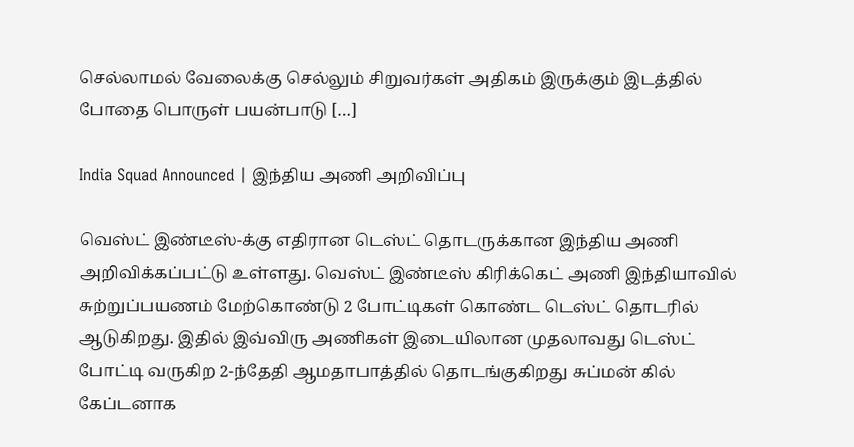செல்லாமல் வேலைக்கு செல்லும் சிறுவர்கள் அதிகம் இருக்கும் இடத்தில் போதை பொருள் பயன்பாடு […]

India Squad Announced | இந்திய அணி அறிவிப்பு

வெஸ்ட் இண்டீஸ்-க்கு எதிரான டெஸ்ட் தொடருக்கான இந்திய அணி அறிவிக்கப்பட்டு உள்ளது. வெஸ்ட் இண்டீஸ் கிரிக்கெட் அணி இந்தியாவில் சுற்றுப்பயணம் மேற்கொண்டு 2 போட்டிகள் கொண்ட டெஸ்ட் தொடரில் ஆடுகிறது. இதில் இவ்விரு அணிகள் இடையிலான முதலாவது டெஸ்ட் போட்டி வருகிற 2-ந்தேதி ஆமதாபாத்தில் தொடங்குகிறது சுப்மன் கில் கேப்டனாக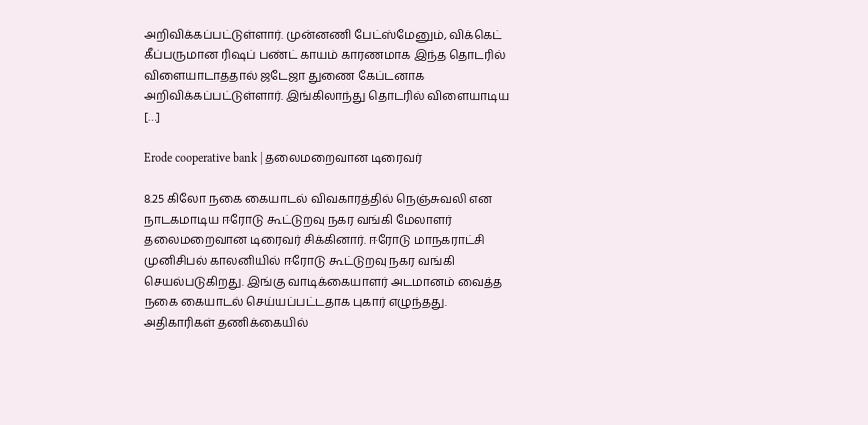அறிவிக்கப்பட்டுள்ளார். முன்னணி பேட்ஸ்மேனும், விக்கெட் கீப்பருமான ரிஷப் பண்ட் காயம் காரணமாக இந்த தொடரில் விளையாடாததால் ஜடேஜா துணை கேப்டனாக அறிவிக்கப்பட்டுள்ளார். இங்கிலாந்து தொடரில் விளையாடிய […]

Erode cooperative bank | தலைமறைவான டிரைவர்

8.25 கிலோ நகை கையாடல் விவகாரத்தில் நெஞ்சுவலி என நாடகமாடிய ஈரோடு கூட்டுறவு நகர வங்கி மேலாளர் தலைமறைவான டிரைவர் சிக்கினார். ஈரோடு மாநகராட்சி முனிசிபல் காலனியில் ஈரோடு கூட்டுறவு நகர வங்கி செயல்படுகிறது. இங்கு வாடிக்கையாளர் அடமானம் வைத்த நகை கையாடல் செய்யப்பட்டதாக புகார் எழுந்தது. அதிகாரிகள் தணிக்கையில்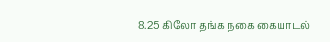8.25 கிலோ தங்க நகை கையாடல்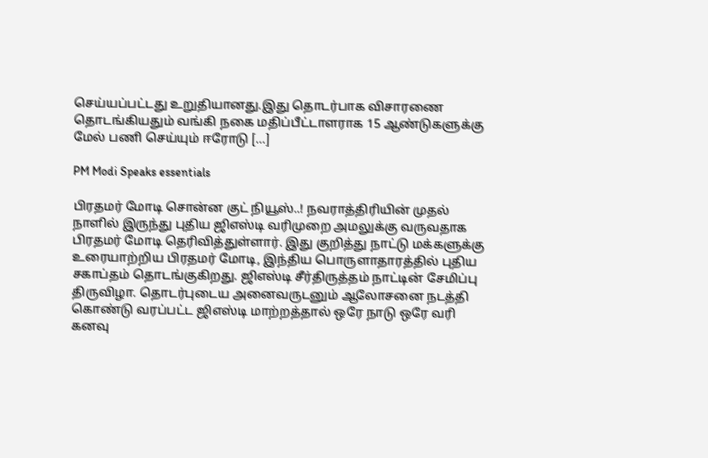செய்யப்பட்டது உறுதியானது.இது தொடர்பாக விசாரணை தொடங்கியதும் வங்கி நகை மதிப்பீட்டாளராக 15 ஆண்டுகளுக்கு மேல் பணி செய்யும் ஈரோடு […]

PM Modi Speaks essentials

பிரதமர் மோடி சொன்ன குட் நியூஸ்..! நவராத்திரியின் முதல் நாளில் இருந்து புதிய ஜிஎஸ்டி வரிமுறை அமலுக்கு வருவதாக பிரதமர் மோடி தெரிவித்துள்ளார். இது குறித்து நாட்டு மக்களுக்கு உரையாற்றிய பிரதமர் மோடி, இந்திய பொருளாதாரத்தில் புதிய சகாப்தம் தொடங்குகிறது. ஜிஎஸ்டி சீர்திருத்தம் நாட்டின் சேமிப்பு திருவிழா. தொடர்புடைய அனைவருடனும் ஆலோசனை நடத்தி கொண்டு வரப்பட்ட ஜிஎஸ்டி மாற்றத்தால் ஒரே நாடு ஒரே வரி கனவு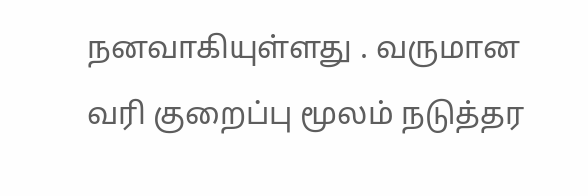நனவாகியுள்ளது . வருமான வரி குறைப்பு மூலம் நடுத்தர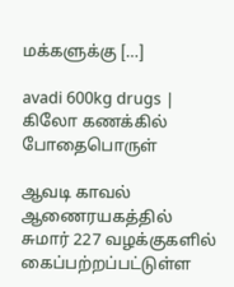மக்களுக்கு […]

avadi 600kg drugs | கிலோ கணக்கில் போதைபொருள்

ஆவடி காவல் ஆணைரயகத்தில் சுமார் 227 வழக்குகளில் கைப்பற்றப்பட்டுள்ள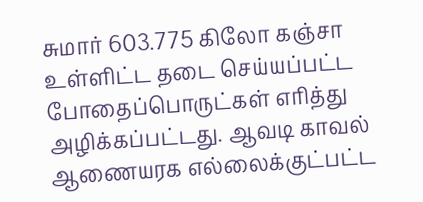சுமார் 603.775 கிலோ கஞ்சா உள்ளிட்ட தடை செய்யப்பட்ட போதைப்பொருட்கள் எரித்து அழிக்கப்பட்டது. ஆவடி காவல் ஆணையரக எல்லைக்குட்பட்ட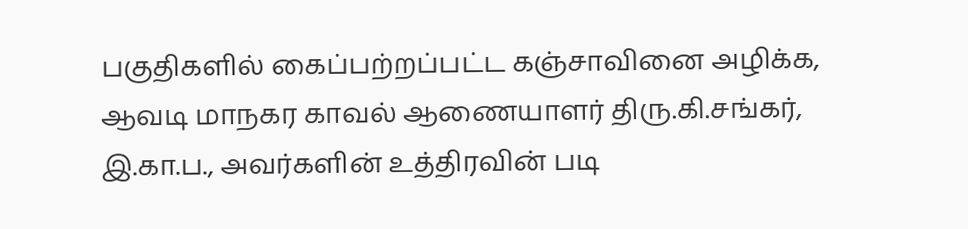பகுதிகளில் கைப்பற்றப்பட்ட கஞ்சாவினை அழிக்க, ஆவடி மாநகர காவல் ஆணையாளர் திரு.கி.சங்கர், இ.கா.ப., அவர்களின் உத்திரவின் படி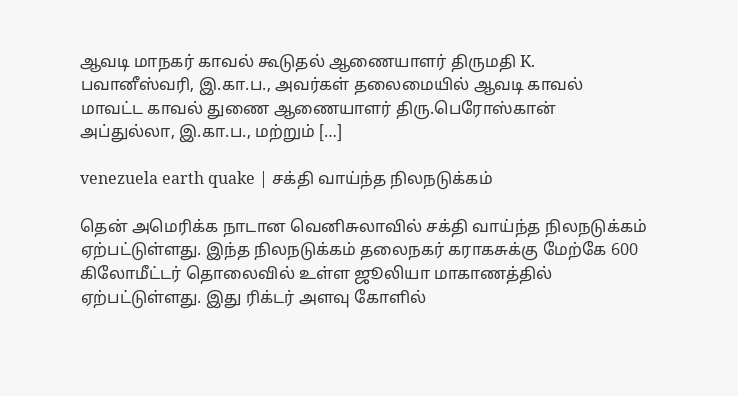ஆவடி மாநகர் காவல் கூடுதல் ஆணையாளர் திருமதி K. பவானீஸ்வரி, இ.கா.ப., அவர்கள் தலைமையில் ஆவடி காவல் மாவட்ட காவல் துணை ஆணையாளர் திரு.பெரோஸ்கான் அப்துல்லா, இ.கா.ப., மற்றும் […]

venezuela earth quake | சக்தி வாய்ந்த நிலநடுக்கம்

தென் அமெரிக்க நாடான வெனிசுலாவில் சக்தி வாய்ந்த நிலநடுக்கம் ஏற்பட்டுள்ளது. இந்த நிலநடுக்கம் தலைநகர் கராகசுக்கு மேற்கே 600 கிலோமீட்டர் தொலைவில் உள்ள ஜூலியா மாகாணத்தில் ஏற்பட்டுள்ளது. இது ரிக்டர் அளவு கோளில்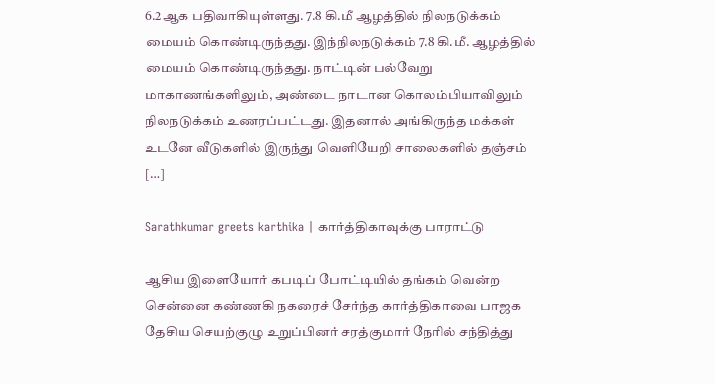6.2ஆக பதிவாகியுள்ளது. 7.8 கி.மீ ஆழத்தில் நிலநடுக்கம் மையம் கொண்டிருந்தது. இந்நிலநடுக்கம் 7.8 கி.மீ. ஆழத்தில் மையம் கொண்டிருந்தது. நாட்டின் பல்வேறு மாகாணங்களிலும், அண்டை நாடான கொலம்பியாவிலும் நிலநடுக்கம் உணரப்பட்டது. இதனால் அங்கிருந்த மக்கள் உடனே வீடுகளில் இருந்து வெளியேறி சாலைகளில் தஞ்சம் […]

Sarathkumar greets karthika | கார்த்திகாவுக்கு பாராட்டு

ஆசிய இளையோர் கபடிப் போட்டியில் தங்கம் வென்ற சென்னை கண்ணகி நகரைச் சேர்ந்த கார்த்திகாவை பாஜக தேசிய செயற்குழு உறுப்பினர் சரத்குமார் நேரில் சந்தித்து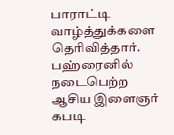பாராட்டி வாழ்த்துக்களை தெரிவித்தார். பஹ்ரைனில் நடைபெற்ற ஆசிய இளைஞர் கபடி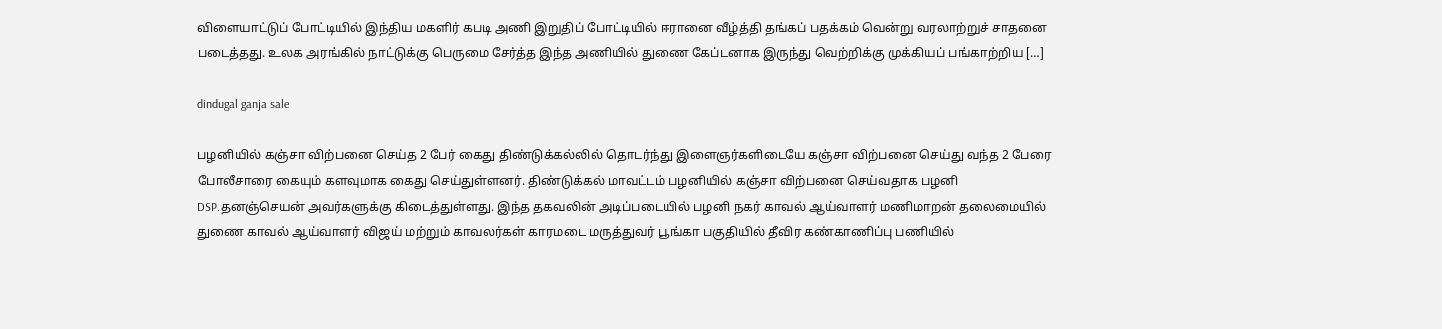விளையாட்டுப் போட்டியில் இந்திய மகளிர் கபடி அணி இறுதிப் போட்டியில் ஈரானை வீழ்த்தி தங்கப் பதக்கம் வென்று வரலாற்றுச் சாதனை படைத்தது. உலக அரங்கில் நாட்டுக்கு பெருமை சேர்த்த இந்த அணியில் துணை கேப்டனாக இருந்து வெற்றிக்கு முக்கியப் பங்காற்றிய […]

dindugal ganja sale

பழனியில் கஞ்சா விற்பனை செய்த 2 பேர் கைது திண்டுக்கல்லில் தொடர்ந்து இளைஞர்களிடையே கஞ்சா விற்பனை செய்து வந்த 2 பேரை போலீசாரை கையும் களவுமாக கைது செய்துள்ளனர். திண்டுக்கல் மாவட்டம் பழனியில் கஞ்சா விற்பனை செய்வதாக பழனி DSP.தனஞ்செயன் அவர்களுக்கு கிடைத்துள்ளது. இந்த தகவலின் அடிப்படையில் பழனி நகர் காவல் ஆய்வாளர் மணிமாறன் தலைமையில் துணை காவல் ஆய்வாளர் விஜய் மற்றும் காவலர்கள் காரமடை மருத்துவர் பூங்கா பகுதியில் தீவிர கண்காணிப்பு பணியில்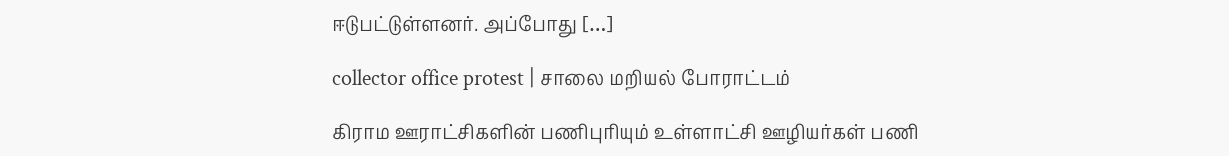ஈடுபட்டுள்ளனர். அப்போது […]

collector office protest | சாலை மறியல் போராட்டம்

கிராம ஊராட்சிகளின் பணிபுரியும் உள்ளாட்சி ஊழியர்கள் பணி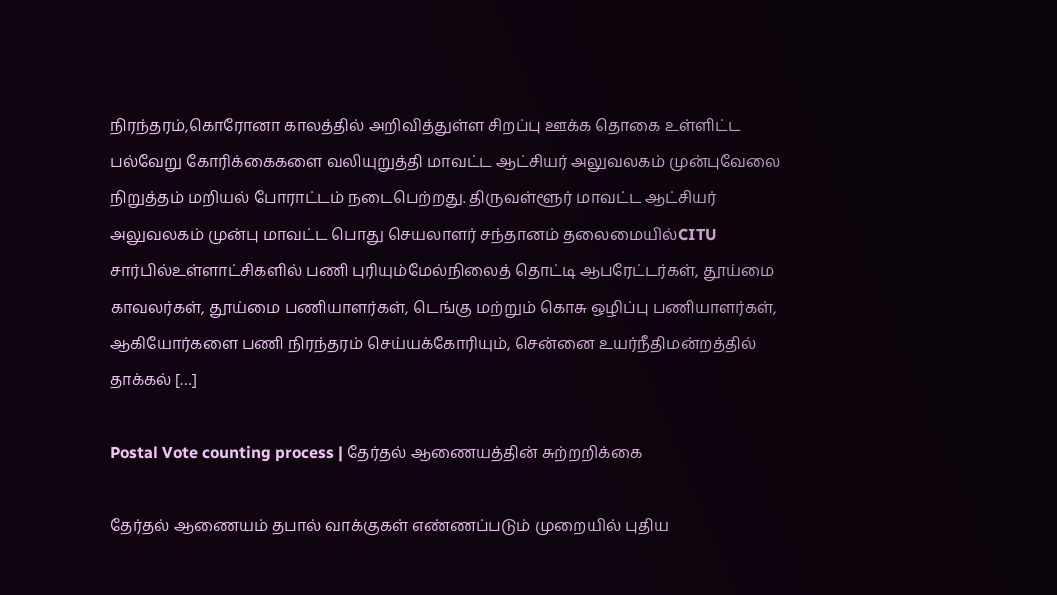நிரந்தரம்,கொரோனா காலத்தில் அறிவித்துள்ள சிறப்பு ஊக்க தொகை உள்ளிட்ட பல்வேறு கோரிக்கைகளை வலியுறுத்தி மாவட்ட ஆட்சியர் அலுவலகம் முன்புவேலை நிறுத்தம் மறியல் போராட்டம் நடைபெற்றது. திருவள்ளூர் மாவட்ட ஆட்சியர் அலுவலகம் முன்பு ‌மாவட்ட பொது செயலாளர் சந்தானம் தலைமையில்CITU சார்பில்உள்ளாட்சிகளில் பணி புரியும்மேல்நிலைத் தொட்டி ஆபரேட்டர்கள், தூய்மை காவலர்கள், தூய்மை பணியாளர்கள், டெங்கு மற்றும் கொசு ஒழிப்பு பணியாளர்கள், ஆகியோர்களை பணி நிரந்தரம் செய்யக்கோரியும், சென்னை உயர்நீதிமன்றத்தில் தாக்கல் […]

Postal Vote counting process | தேர்தல் ஆணையத்தின் சுற்றறிக்கை

தேர்தல் ஆணையம் தபால் வாக்குகள் எண்ணப்படும் முறையில் புதிய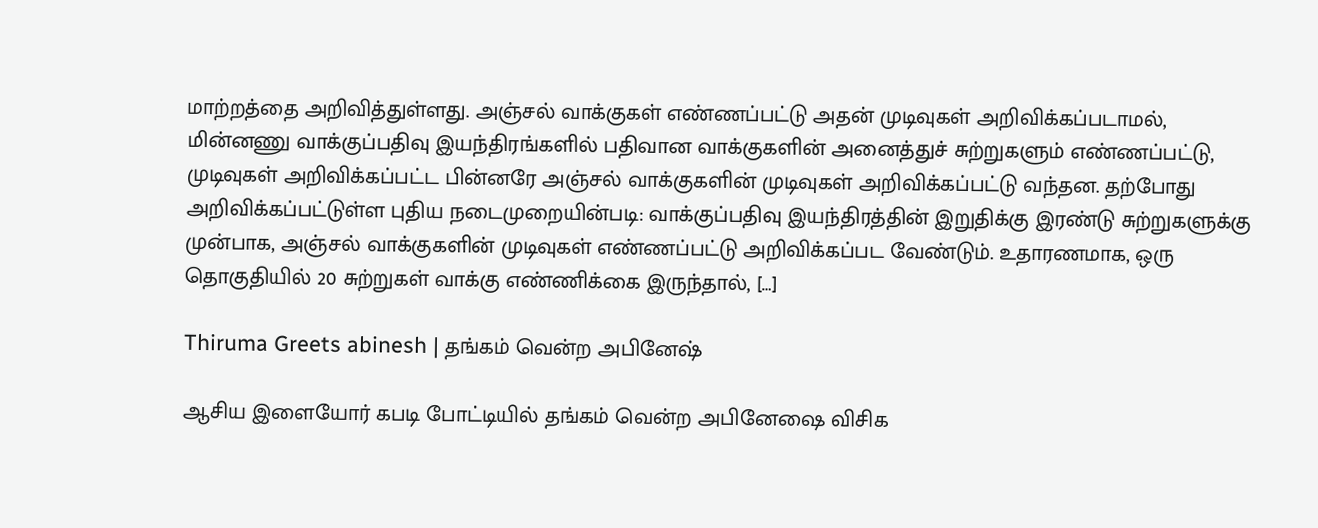மாற்றத்தை அறிவித்துள்ளது. அஞ்சல் வாக்குகள் எண்ணப்பட்டு அதன் முடிவுகள் அறிவிக்கப்படாமல், மின்னணு வாக்குப்பதிவு இயந்திரங்களில் பதிவான வாக்குகளின் அனைத்துச் சுற்றுகளும் எண்ணப்பட்டு, முடிவுகள் அறிவிக்கப்பட்ட பின்னரே அஞ்சல் வாக்குகளின் முடிவுகள் அறிவிக்கப்பட்டு வந்தன. தற்போது அறிவிக்கப்பட்டுள்ள புதிய நடைமுறையின்படி: வாக்குப்பதிவு இயந்திரத்தின் இறுதிக்கு இரண்டு சுற்றுகளுக்கு முன்பாக, அஞ்சல் வாக்குகளின் முடிவுகள் எண்ணப்பட்டு அறிவிக்கப்பட வேண்டும். உதாரணமாக, ஒரு தொகுதியில் 20 சுற்றுகள் வாக்கு எண்ணிக்கை இருந்தால், […]

Thiruma Greets abinesh | தங்கம் வென்ற அபினேஷ்

ஆசிய இளையோர் கபடி போட்டியில் தங்கம் வென்ற அபினேஷை விசிக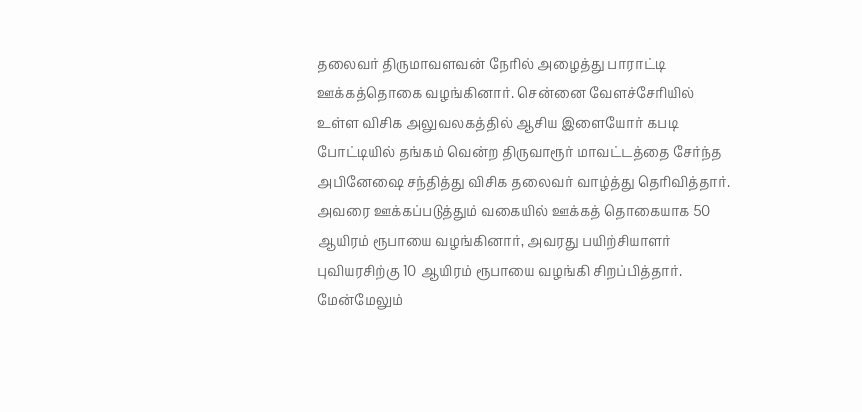தலைவர் திருமாவளவன் நேரில் அழைத்து பாராட்டி ஊக்கத்தொகை வழங்கினார். சென்னை வேளச்சேரியில் உள்ள விசிக அலுவலகத்தில் ஆசிய இளையோர் கபடி போட்டியில் தங்கம் வென்ற திருவாரூர் மாவட்டத்தை சேர்ந்த அபினேஷை சந்தித்து விசிக தலைவர் வாழ்த்து தெரிவித்தார். அவரை ஊக்கப்படுத்தும் வகையில் ஊக்கத் தொகையாக 50 ஆயிரம் ரூபாயை வழங்கினார், அவரது பயிற்சியாளர் புவியரசிற்கு 10 ஆயிரம் ரூபாயை வழங்கி சிறப்பித்தார். மேன்மேலும்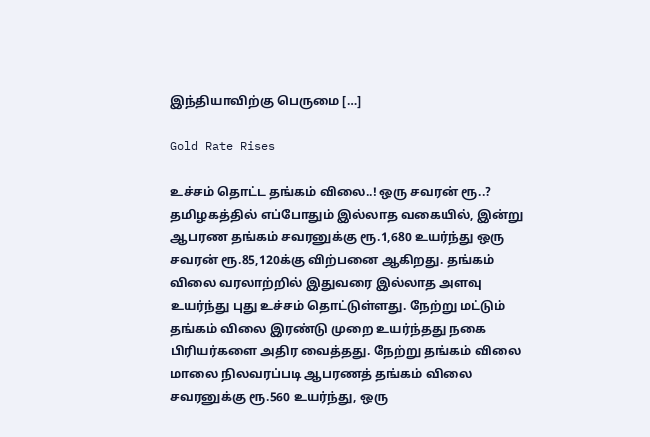இந்தியாவிற்கு பெருமை […]

Gold Rate Rises

உச்சம் தொட்ட தங்கம் விலை..! ஒரு சவரன் ரூ..? தமிழகத்தில் எப்போதும் இல்லாத வகையில், இன்று ஆபரண தங்கம் சவரனுக்கு ரூ.1,680 உயர்ந்து ஒரு சவரன் ரூ.85,120க்கு விற்பனை ஆகிறது. தங்கம் விலை வரலாற்றில் இதுவரை இல்லாத அளவு உயர்ந்து புது உச்சம் தொட்டுள்ளது. நேற்று மட்டும் தங்கம் விலை இரண்டு முறை உயர்ந்தது நகை பிரியர்களை அதிர வைத்தது. நேற்று தங்கம் விலை மாலை நிலவரப்படி ஆபரணத் தங்கம் விலை சவரனுக்கு ரூ.560 உயர்ந்து, ஒரு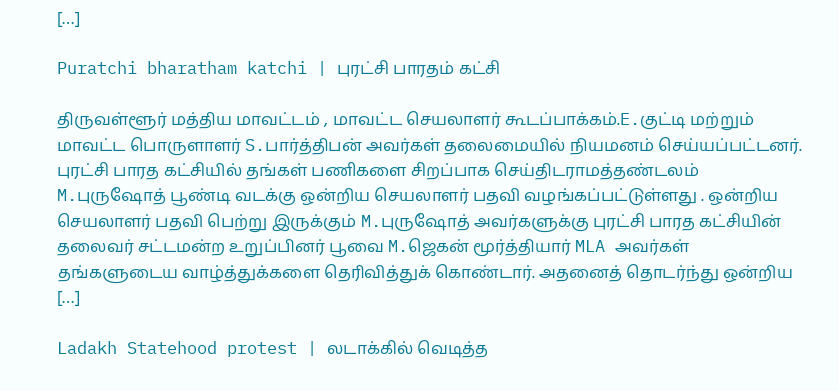[…]

Puratchi bharatham katchi | புரட்சி பாரதம் கட்சி

திருவள்ளூர் மத்திய மாவட்டம் , மாவட்ட செயலாளர் கூடப்பாக்கம்.E.குட்டி மற்றும் மாவட்ட பொருளாளர் S.பார்த்திபன் அவர்கள் தலைமையில் நியமனம் செய்யப்பட்டனர். புரட்சி பாரத கட்சியில் தங்கள் பணிகளை சிறப்பாக செய்திடராமத்தண்டலம் M.புருஷோத் பூண்டி வடக்கு ஒன்றிய செயலாளர் பதவி வழங்கப்பட்டுள்ளது . ஒன்றிய செயலாளர் பதவி பெற்று இருக்கும் M.புருஷோத் அவர்களுக்கு புரட்சி பாரத கட்சியின் தலைவர் சட்டமன்ற உறுப்பினர் பூவை M.ஜெகன் மூர்த்தியார் MLA அவர்கள் தங்களுடைய வாழ்த்துக்களை தெரிவித்துக் கொண்டார். அதனைத் தொடர்ந்து ஒன்றிய […]

Ladakh Statehood protest | லடாக்கில் வெடித்த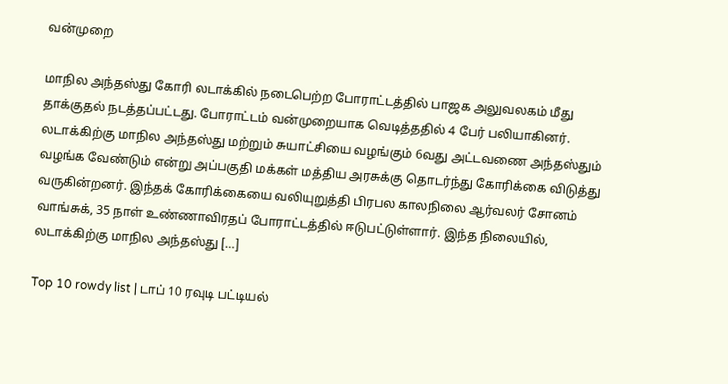வன்முறை

மாநில அந்தஸ்து கோரி லடாக்கில் நடைபெற்ற போராட்டத்தில் பாஜக அலுவலகம் மீது தாக்குதல் நடத்தப்பட்டது. போராட்டம் வன்முறையாக வெடித்ததில் 4 பேர் பலியாகினர். லடாக்கிற்கு மாநில அந்தஸ்து மற்றும் சுயாட்சியை வழங்கும் 6வது அட்டவணை அந்தஸ்தும் வழங்க வேண்டும் என்று அப்பகுதி மக்கள் மத்திய அரசுக்கு தொடர்ந்து கோரிக்கை விடுத்து வருகின்றனர். இந்தக் கோரிக்கையை வலியுறுத்தி பிரபல காலநிலை ஆர்வலர் சோனம் வாங்சுக், 35 நாள் உண்ணாவிரதப் போராட்டத்தில் ஈடுபட்டுள்ளார். இந்த நிலையில், லடாக்கிற்கு மாநில அந்தஸ்து […]

Top 10 rowdy list | டாப் 10 ரவுடி பட்டியல்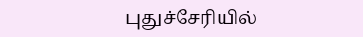புதுச்சேரியில்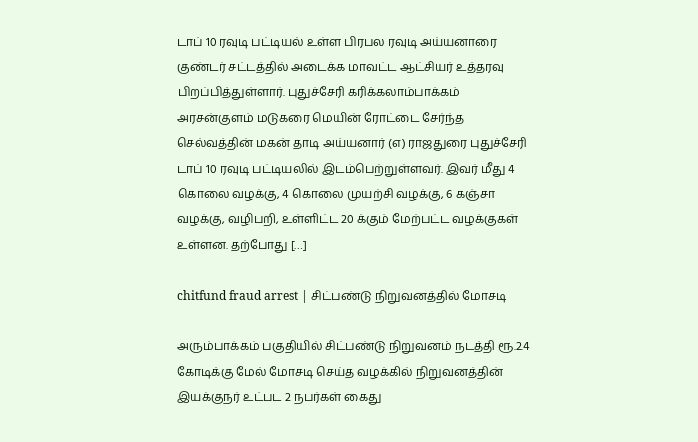டாப் 10 ரவுடி பட்டியல் உள்ள பிரபல ரவுடி அய்யனாரை குண்டர் சட்டத்தில் அடைக்க மாவட்ட ஆட்சியர் உத்தரவு பிறப்பித்துள்ளார். புதுச்சேரி கரிக்கலாம்பாக்கம் அரசன்குளம் மடுகரை மெயின் ரோட்டை சேர்ந்த செல்வத்தின் மகன் தாடி அய்யனார் (எ) ராஜதுரை புதுச்சேரி டாப் 10 ரவுடி பட்டியலில் இடம்பெற்றுள்ளவர். இவர் மீது 4 கொலை வழக்கு, 4 கொலை முயற்சி வழக்கு, 6 கஞ்சா வழக்கு, வழிபறி, உள்ளிட்ட 20 க்கும் மேற்பட்ட வழக்குகள் உள்ளன. தற்போது […]

chitfund fraud arrest | சிட்பண்டு நிறுவனத்தில் மோசடி

அரும்பாக்கம் பகுதியில் சிட்பண்டு நிறுவனம் நடத்தி ரூ.2.4 கோடிக்கு மேல் மோசடி செய்த வழக்கில் நிறுவனத்தின் இயக்குநர் உட்பட 2 நபர்கள் கைது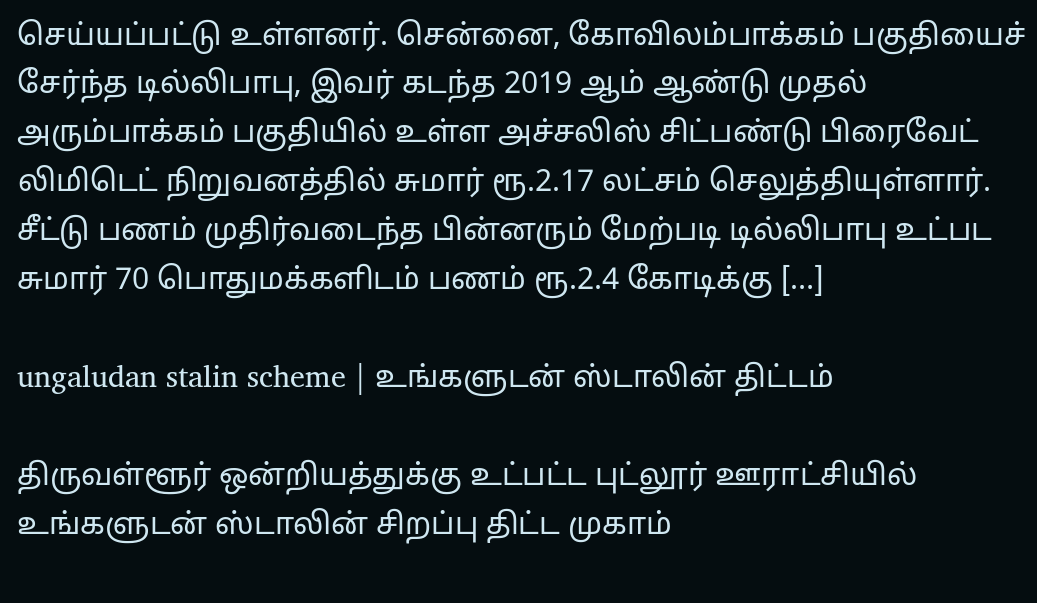செய்யப்பட்டு உள்ளனர். சென்னை, கோவிலம்பாக்கம் பகுதியைச் சேர்ந்த டில்லிபாபு, இவர் கடந்த 2019 ஆம் ஆண்டு முதல் அரும்பாக்கம் பகுதியில் உள்ள அச்சலிஸ் சிட்பண்டு பிரைவேட் லிமிடெட் நிறுவனத்தில் சுமார் ரூ.2.17 லட்சம் செலுத்தியுள்ளார். சீட்டு பணம் முதிர்வடைந்த பின்னரும் மேற்படி டில்லிபாபு உட்பட சுமார் 70 பொதுமக்களிடம் பணம் ரூ.2.4 கோடிக்கு […]

ungaludan stalin scheme | உங்களுடன் ஸ்டாலின் திட்டம்

திருவள்ளூர் ஒன்றியத்துக்கு உட்பட்ட புட்லூர் ஊராட்சியில் உங்களுடன் ஸ்டாலின் சிறப்பு திட்ட முகாம்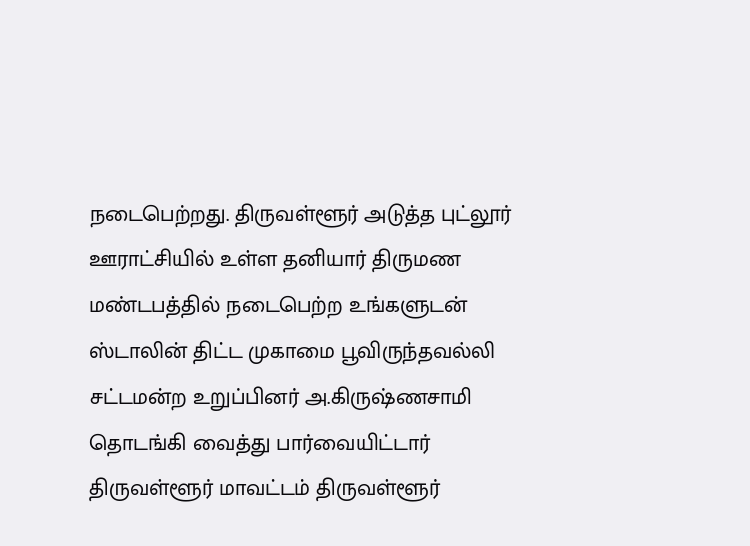நடைபெற்றது. திருவள்ளூர் அடுத்த புட்லூர் ஊராட்சியில் உள்ள தனியார் திருமண மண்டபத்தில் நடைபெற்ற உங்களுடன் ஸ்டாலின் திட்ட முகாமை பூவிருந்தவல்லி சட்டமன்ற உறுப்பினர் அ.கிருஷ்ணசாமி தொடங்கி வைத்து பார்வையிட்டார் திருவள்ளூர் மாவட்டம் திருவள்ளூர்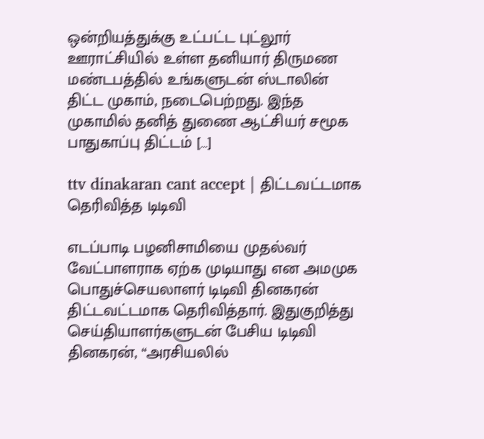ஒன்றியத்துக்கு உட்பட்ட புட்லூர் ஊராட்சியில் உள்ள தனியார் திருமண மண்டபத்தில் உங்களுடன் ஸ்டாலின் திட்ட முகாம், நடைபெற்றது. இந்த முகாமில் தனித் துணை ஆட்சியர் சமூக பாதுகாப்பு திட்டம் […]

ttv dinakaran cant accept | திட்டவட்டமாக தெரிவித்த டிடிவி

எடப்பாடி பழனிசாமியை முதல்வர் வேட்பாளராக ஏற்க முடியாது என அமமுக பொதுச்செயலாளர் டிடிவி தினகரன் திட்டவட்டமாக தெரிவித்தார். இதுகுறித்து செய்தியாளர்களுடன் பேசிய டிடிவி தினகரன், “அரசியலில்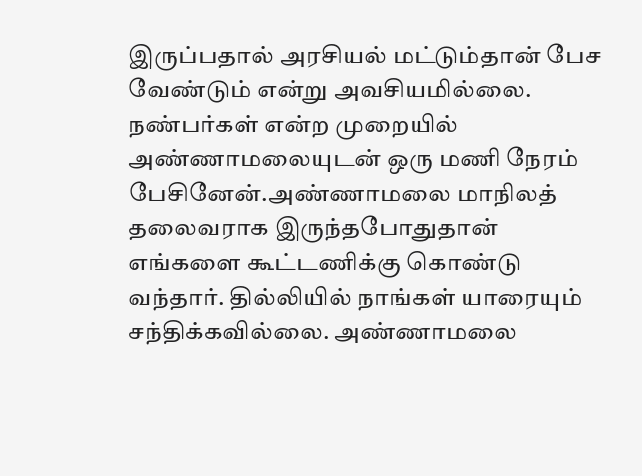இருப்பதால் அரசியல் மட்டும்தான் பேச வேண்டும் என்று அவசியமில்லை. நண்பர்கள் என்ற முறையில் அண்ணாமலையுடன் ஒரு மணி நேரம் பேசினேன்.அண்ணாமலை மாநிலத் தலைவராக இருந்தபோதுதான் எங்களை கூட்டணிக்கு கொண்டு வந்தார். தில்லியில் நாங்கள் யாரையும் சந்திக்கவில்லை. அண்ணாமலை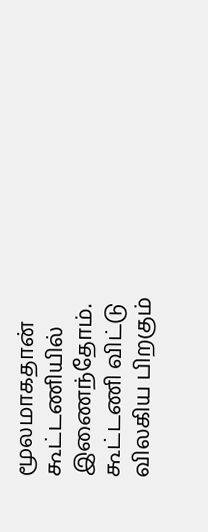மூலமாகதான் கூட்டணியில் இணைந்தோம். கூட்டணி விட்டு விலகிய பிறகும்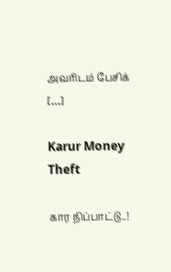அவரிடம் பேசிக் […]

Karur Money Theft

கார நிப்பாட்டு..!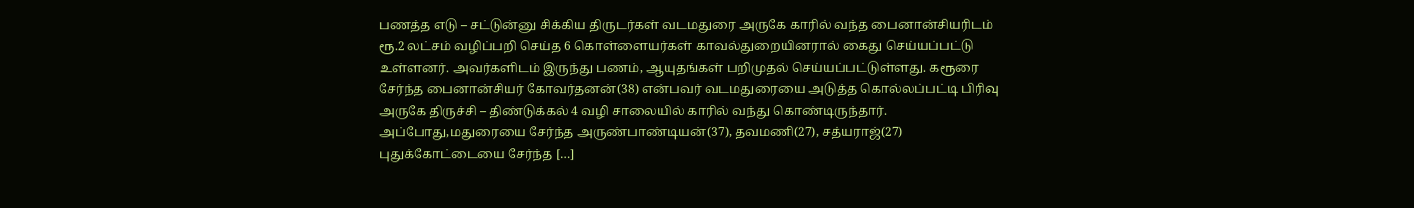பணத்த எடு – சட்டுன்னு சிக்கிய திருடர்கள் வடமதுரை அருகே காரில் வந்த பைனான்சியரிடம் ரூ.2 லட்சம் வழிப்பறி செய்த 6 கொள்ளையர்கள் காவல்துறையினரால் கைது செய்யப்பட்டு உள்ளனர். அவர்களிடம் இருந்து பணம், ஆயுதங்கள் பறிமுதல் செய்யப்பட்டுள்ளது. கரூரை சேர்ந்த பைனான்சியர் கோவர்தனன்(38) என்பவர் வடமதுரையை அடுத்த கொல்லப்பட்டி பிரிவு அருகே திருச்சி – திண்டுக்கல் 4 வழி சாலையில் காரில் வந்து கொண்டிருந்தார். அப்போது,மதுரையை சேர்ந்த அருண்பாண்டியன்(37), தவமணி(27), சத்யராஜ்(27) புதுக்கோட்டையை சேர்ந்த […]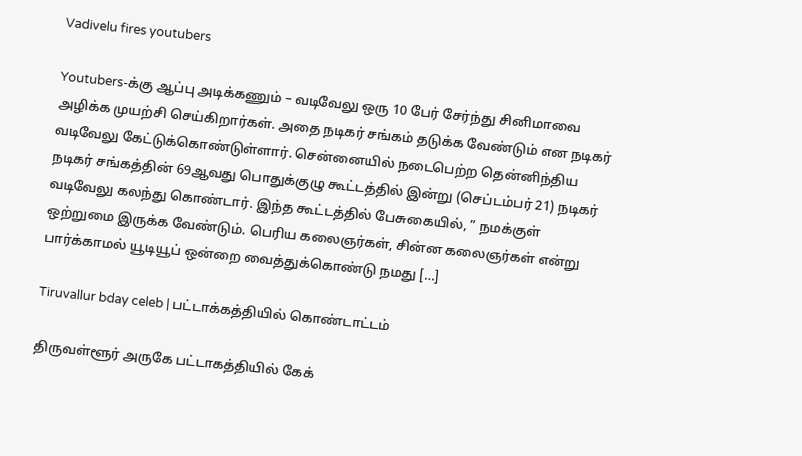Vadivelu fires youtubers

Youtubers-க்கு ஆப்பு அடிக்கணும் – வடிவேலு ஒரு 10 பேர் சேர்ந்து சினிமாவை அழிக்க முயற்சி செய்கிறார்கள். அதை நடிகர் சங்கம் தடுக்க வேண்டும் என நடிகர் வடிவேலு கேட்டுக்கொண்டுள்ளார். சென்னையில் நடைபெற்ற தென்னிந்திய நடிகர் சங்கத்தின் 69ஆவது பொதுக்குழு கூட்டத்தில் இன்று (செப்டம்பர் 21) நடிகர் வடிவேலு கலந்து கொண்டார். இந்த கூட்டத்தில் பேசுகையில், ” நமக்குள் ஒற்றுமை இருக்க வேண்டும். பெரிய கலைஞர்கள், சின்ன கலைஞர்கள் என்று பார்க்காமல் யூடியூப் ஒன்றை வைத்துக்கொண்டு நமது […]

Tiruvallur bday celeb | பட்டாக்கத்தியில் கொண்டாட்டம்

திருவள்ளூர் அருகே பட்டாகத்தியில் கேக்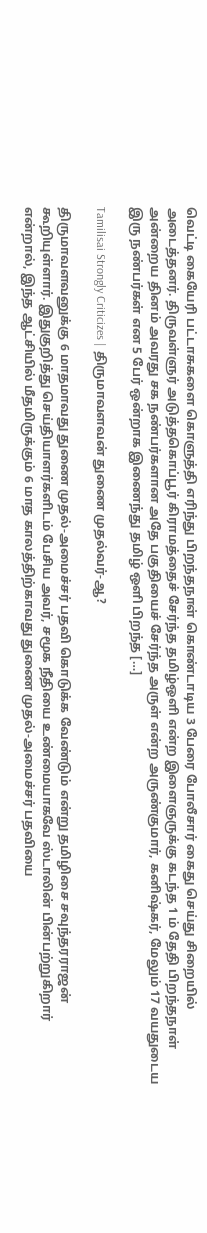வெட்டி கையேரி பட்டாசுகளை கொளுத்தி எரிந்து பிறந்தநாள் கொண்டாடிய 3 பேரை போலீசார் கைது செய்து சிறையில் அடைத்தனர். திருவள்ளுர் அடுத்தகொப்பூர் கிராமத்தைச் சேர்ந்த தமிழ்ஒளி என்ற இளைஞருக்கு கடந்த 1 ம் தேதி பிறந்தநாள் அன்றைய தினம் அவரது சக நண்பர்களான அதே பகுதியைச் சேர்ந்த அருள் என்ற அருண்குமார், கனிஷ்கர், மேலும் 17 வயதுடைய இரு நண்பர்கள் என 5 பேர் ஒன்றாக இணைந்து தமிழ் ஒளி பிறந்த […]

Tamilisai Strongly Criticizes | திருமாவளவன் துணை முதல்வர்-ஆ?

திருமாவளவனுக்கு 6 மாதமாவது துணை முதல்-அமைச்சர் பதவி கொடுக்க வேண்டும் என்று தமிழிசை சவுந்தரராஜன் கூறியுள்ளார். இதுகுறித்து செய்தியாளர்களிடம் பேசிய அவர், சமூக நீதியை உண்மையாகவே ஸ்டாலின் பின்பற்றுகிறார் என்றால், இந்த ஆட்சியில் மீதமிருக்கும் 6 மாத காலத்திற்காவது துணை முதல்-அமைச்சர் பதவியை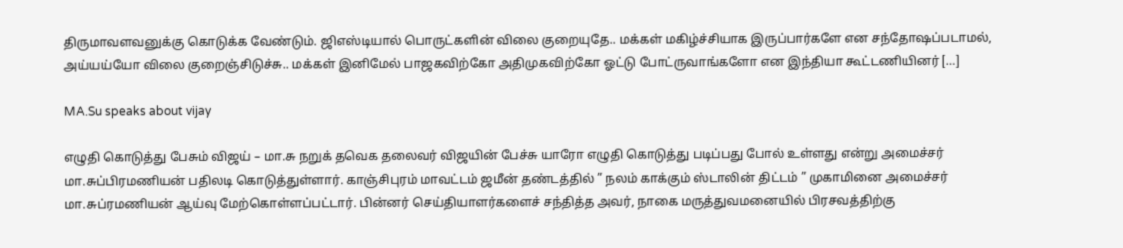திருமாவளவனுக்கு கொடுக்க வேண்டும். ஜிஎஸ்டியால் பொருட்களின் விலை குறையுதே.. மக்கள் மகிழ்ச்சியாக இருப்பார்களே என சந்தோஷப்படாமல், அய்யய்யோ விலை குறைஞ்சிடுச்சு.. மக்கள் இனிமேல் பாஜகவிற்கோ அதிமுகவிற்கோ ஓட்டு போட்ருவாங்களோ என இந்தியா கூட்டணியினர் […]

MA.Su speaks about vijay

எழுதி கொடுத்து பேசும் விஜய் – மா.சு நறுக் தவெக தலைவர் விஜயின் பேச்சு யாரோ எழுதி கொடுத்து படிப்பது போல் உள்ளது என்று அமைச்சர் மா.சுப்பிரமணியன் பதிலடி கொடுத்துள்ளார். காஞ்சிபுரம் மாவட்டம் ஜமீன் தண்டத்தில் ” நலம் காக்கும் ஸ்டாலின் திட்டம் ” முகாமினை அமைச்சர் மா.சுப்ரமணியன் ஆய்வு மேற்கொள்ளப்பட்டார். பின்னர் செய்தியாளர்களைச் சந்தித்த அவர், நாகை மருத்துவமனையில் பிரசவத்திற்கு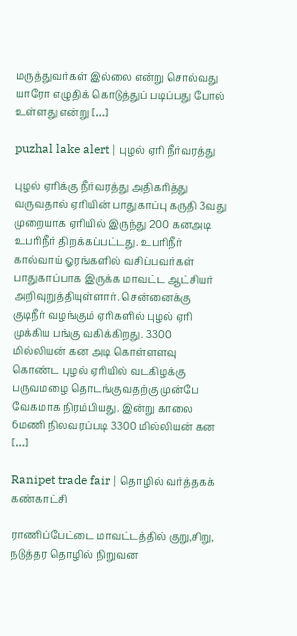மருத்துவர்கள் இல்லை என்று சொல்வது யாரோ எழுதிக் கொடுத்துப் படிப்பது போல் உள்ளது என்று […]

puzhal lake alert | புழல் ஏரி நீர்வரத்து

புழல் ஏரிக்கு நீர்வரத்து அதிகரித்து வருவதால் ஏரியின் பாதுகாப்பு கருதி 3வது முறையாக ஏரியில் இருந்து 200 கனஅடி உபரிநீர் திறக்கப்பட்டது. உபரிநீர் கால்வாய் ஓரங்களில் வசிப்பவர்கள் பாதுகாப்பாக இருக்க மாவட்ட ஆட்சியர் அறிவுறுத்தியுள்ளார். சென்னைக்கு குடிநீர் வழங்கும் ஏரிகளில் புழல் ஏரி முக்கிய பங்கு வகிக்கிறது. 3300 மில்லியன் கன அடி கொள்ளளவு கொண்ட புழல் ஏரியில் வடகிழக்கு பருவமழை தொடங்குவதற்கு முன்பே வேகமாக நிரம்பியது. இன்று காலை 6மணி நிலவரப்படி 3300 மில்லியன் கன […]

Ranipet trade fair | தொழில் வர்த்தகக் கண்காட்சி

ராணிப்பேட்டை மாவட்டத்தில் குறு,சிறு, நடுத்தர தொழில் நிறுவன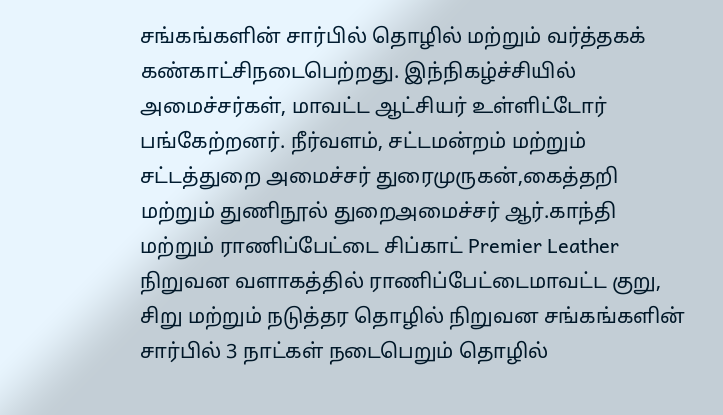சங்கங்களின் சார்பில் தொழில் மற்றும் வர்த்தகக் கண்காட்சிநடைபெற்றது. இந்நிகழ்ச்சியில் அமைச்சர்கள், மாவட்ட ஆட்சியர் உள்ளிட்டோர் பங்கேற்றனர். நீர்வளம், சட்டமன்றம் மற்றும் சட்டத்துறை அமைச்சர் துரைமுருகன்,கைத்தறி மற்றும் துணிநூல் துறைஅமைச்சர் ஆர்.காந்தி மற்றும் ராணிப்பேட்டை சிப்காட் Premier Leather நிறுவன வளாகத்தில் ராணிப்பேட்டைமாவட்ட குறு, சிறு மற்றும் நடுத்தர தொழில் நிறுவன சங்கங்களின் சார்பில் 3 நாட்கள் நடைபெறும் தொழில்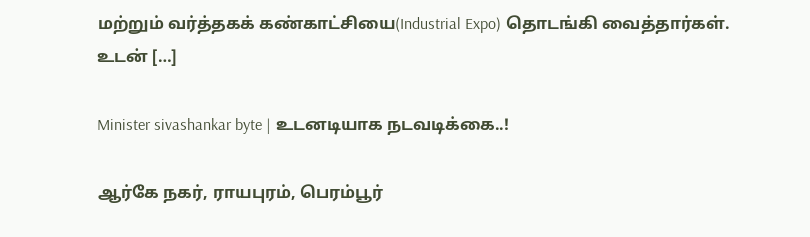மற்றும் வர்த்தகக் கண்காட்சியை(Industrial Expo) தொடங்கி வைத்தார்கள். உடன் […]

Minister sivashankar byte | உடனடியாக நடவடிக்கை..!

ஆர்கே நகர், ராயபுரம், பெரம்பூர்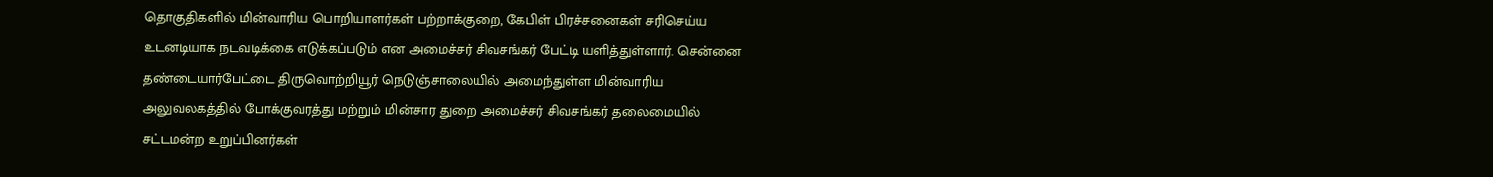தொகுதிகளில் மின்வாரிய பொறியாளர்கள் பற்றாக்குறை, கேபிள் பிரச்சனைகள் சரிசெய்ய உடனடியாக நடவடிக்கை எடுக்கப்படும் என அமைச்சர் சிவசங்கர் பேட்டி யளித்துள்ளார். சென்னை தண்டையார்பேட்டை திருவொற்றியூர் நெடுஞ்சாலையில் அமைந்துள்ள மின்வாரிய அலுவலகத்தில் போக்குவரத்து மற்றும் மின்சார துறை அமைச்சர் சிவசங்கர் தலைமையில் சட்டமன்ற உறுப்பினர்கள்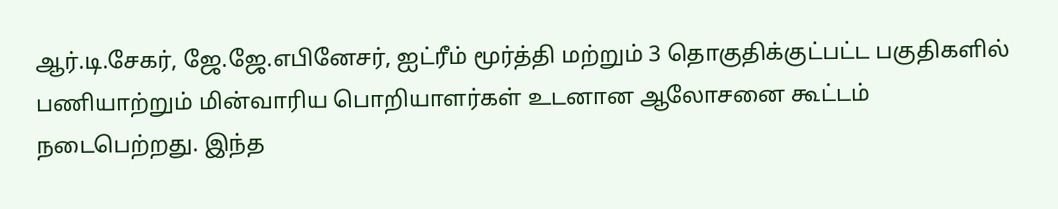ஆர்.டி.சேகர், ஜே.ஜே.எபினேசர், ஐட்ரீம் மூர்த்தி மற்றும் 3 தொகுதிக்குட்பட்ட பகுதிகளில் பணியாற்றும் மின்வாரிய பொறியாளர்கள் உடனான ஆலோசனை கூட்டம் நடைபெற்றது. இந்த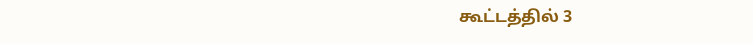கூட்டத்தில் 3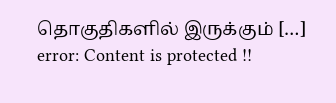தொகுதிகளில் இருக்கும் […]
error: Content is protected !!